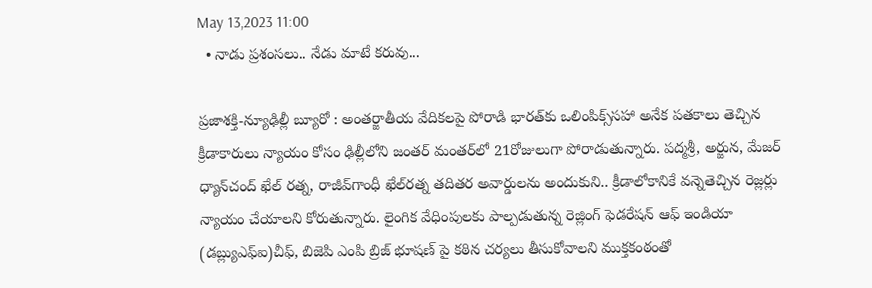May 13,2023 11:00
  • నాడు ప్రశంసలు.. నేడు మాటే కరువు...

ప్రజాశక్తి-న్యూఢిల్లీ బ్యూరో : అంతర్జాతీయ వేదికలపై పోరాడి భారత్‌కు ఒలింపిక్స్‌సహా అనేక పతకాలు తెచ్చిన క్రీడాకారులు న్యాయం కోసం ఢిల్లీలోని జంతర్‌ మంతర్‌లో 21రోజులుగా పోరాడుతున్నారు. పద్మశ్రీ, అర్జున, మేజర్‌ ధ్యాన్‌చంద్‌ ఖేల్‌ రత్న, రాజీవ్‌గాంధీ ఖేల్‌రత్న తదితర అవార్డులను అందుకుని.. క్రీడాలోకానికే వన్నెతెచ్చిన రెజ్లర్లు న్యాయం చేయాలని కోరుతున్నారు. లైంగిక వేధింపులకు పాల్పడుతున్న రెజ్లింగ్‌ ఫెడరేషన్‌ ఆఫ్‌ ఇండియా (డబ్ల్యుఎఫ్‌ఐ)చీఫ్‌, బిజెపి ఎంపి బ్రిజ్‌ భూషణ్‌ పై కఠిన చర్యలు తీసుకోవాలని ముక్తకంఠంతో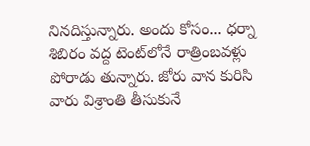నినదిస్తున్నారు. అందు కోసం... ధర్నా శిబిరం వద్ద టెంట్‌లోనే రాత్రింబవళ్లు పోరాడు తున్నారు. జోరు వాన కురిసి వారు విశ్రాంతి తీసుకునే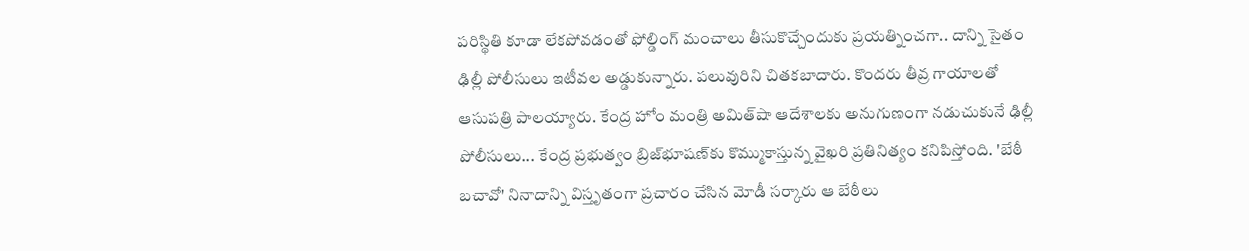పరిస్థితి కూడా లేకపోవడంతో ఫోల్డింగ్‌ మంచాలు తీసుకొచ్చేందుకు ప్రయత్నించగా.. దాన్ని సైతం ఢిల్లీ పోలీసులు ఇటీవల అడ్డుకున్నారు. పలువురిని చితకబాదారు. కొందరు తీవ్ర గాయాలతో ఆసుపత్రి పాలయ్యారు. కేంద్ర హోం మంత్రి అమిత్‌షా ఆదేశాలకు అనుగుణంగా నడుచుకునే ఢిల్లీ పోలీసులు... కేంద్ర ప్రభుత్వం బ్రిజ్‌భూషణ్‌కు కొమ్ముకాస్తున్న వైఖరి ప్రతినిత్యం కనిపిస్తోంది. 'బేఠీ బచావో' నినాదాన్ని విస్తృతంగా ప్రచారం చేసిన మోడీ సర్కారు ఆ బేఠీలు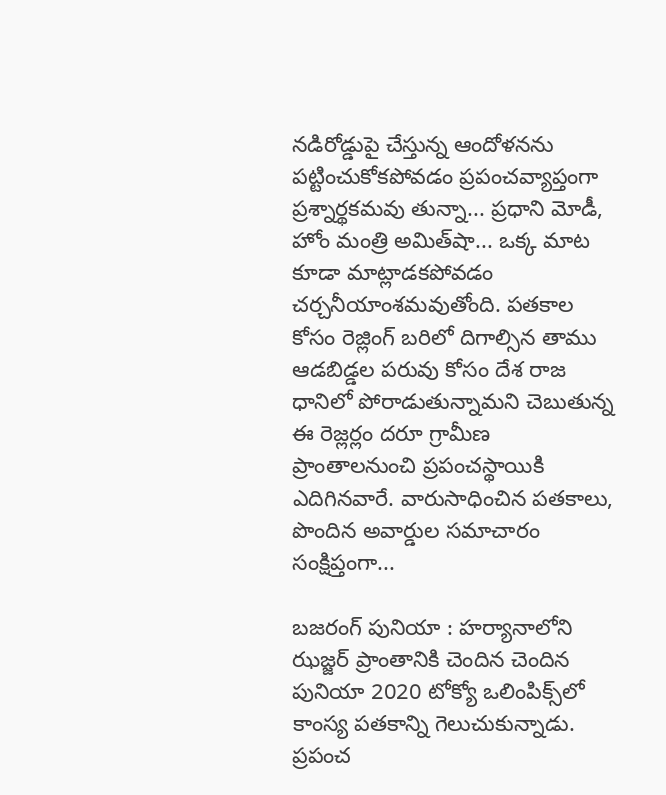నడిరోడ్డుపై చేస్తున్న ఆందోళనను పట్టించుకోకపోవడం ప్రపంచవ్యాప్తంగా ప్రశ్నార్థకమవు తున్నా... ప్రధాని మోడీ, హోం మంత్రి అమిత్‌షా... ఒక్క మాట కూడా మాట్లాడకపోవడం చర్చనీయాంశమవుతోంది. పతకాల కోసం రెజ్లింగ్‌ బరిలో దిగాల్సిన తాము ఆడబిడ్డల పరువు కోసం దేశ రాజ ధానిలో పోరాడుతున్నామని చెబుతున్న ఈ రెజ్లర్లం దరూ గ్రామీణ ప్రాంతాలనుంచి ప్రపంచస్థాయికి ఎదిగినవారే. వారుసాధించిన పతకాలు, పొందిన అవార్డుల సమాచారం సంక్షిప్తంగా...

బజరంగ్‌ పునియా : హర్యానాలోని ఝజ్జర్‌ ప్రాంతానికి చెందిన చెందిన పునియా 2020 టోక్యో ఒలింపిక్స్‌లో కాంస్య పతకాన్ని గెలుచుకున్నాడు. ప్రపంచ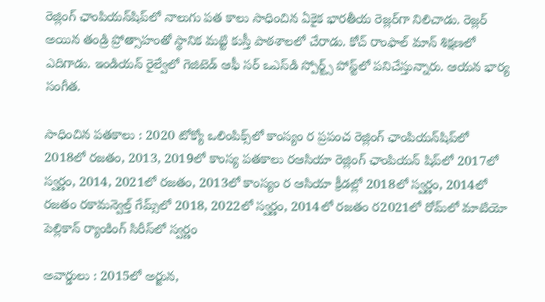రెజ్లింగ్‌ ఛాంపియన్‌షిప్‌లో నాలుగు పత కాలు సాధించిన ఏకైక భారతీయ రెజ్లర్‌గా నిలిచాడు. రెజ్లర్‌ అయిన తండ్రి ప్రోత్సాహంతో స్థానిక మట్టి కుస్తీ పాఠశాలలో చేరాడు. కోచ్‌ రాంఫాల్‌ మాన్‌ శిక్షణలో ఎదిగాడు. ఇండియన్‌ రైల్వేలో గెజిటెడ్‌ ఆఫీ సర్‌ ఒఎస్‌డి స్పోర్ట్స్‌ పోస్ట్‌లో పనిచేస్తున్నారు. ఆయన భార్య సంగీత.

సాధించిన పతకాలు : 2020 టోక్యో ఒలింపిక్స్‌లో కాంస్యం ర ప్రపంచ రెజ్లింగ్‌ ఛాంపియన్‌షిప్‌లో 2018లో రజతం, 2013, 2019లో కాంస్య పతకాలు రఆసియా రెజ్లింగ్‌ ఛాంపియన్‌ షిప్‌లో 2017లో స్వర్ణం, 2014, 2021లో రజతం, 2013లో కాంస్యం ర ఆసియా క్రీడల్లో 2018లో స్వర్ణం, 2014లో రజతం రకామన్వెల్త్‌ గేమ్స్‌లో 2018, 2022లో స్వర్ణం, 2014లో రజతం ర2021లో రోమ్‌లో మాటియో పెల్లికాన్‌ ర్యాంకింగ్‌ సిరీస్‌లో స్వర్ణం

అవార్డులు : 2015లో అర్జున,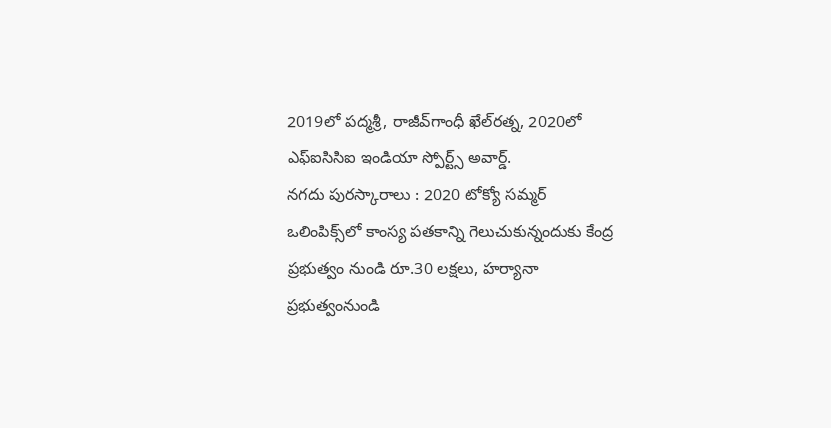2019లో పద్మశ్రీ, రాజీవ్‌గాంధీ ఖేల్‌రత్న, 2020లో ఎఫ్‌ఐసిసిఐ ఇండియా స్పోర్ట్స్‌ అవార్డ్‌.
నగదు పురస్కారాలు : 2020 టోక్యో సమ్మర్‌ ఒలింపిక్స్‌లో కాంస్య పతకాన్ని గెలుచుకున్నందుకు కేంద్ర ప్రభుత్వం నుండి రూ.30 లక్షలు, హర్యానా ప్రభుత్వంనుండి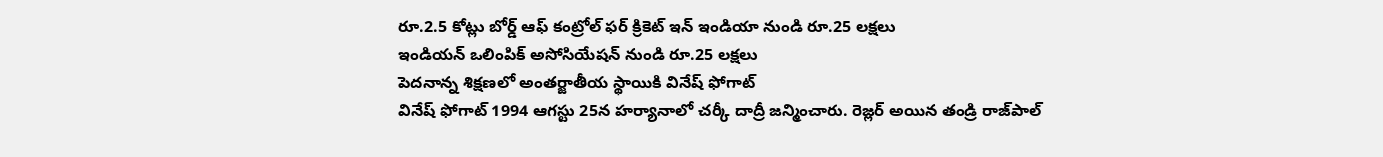రూ.2.5 కోట్లు బోర్డ్‌ ఆఫ్‌ కంట్రోల్‌ ఫర్‌ క్రికెట్‌ ఇన్‌ ఇండియా నుండి రూ.25 లక్షలు
ఇండియన్‌ ఒలింపిక్‌ అసోసియేషన్‌ నుండి రూ.25 లక్షలు
పెదనాన్న శిక్షణలో అంతర్జాతీయ స్థాయికి వినేష్‌ ఫోగాట్‌
వినేష్‌ ఫోగాట్‌ 1994 ఆగస్టు 25న హర్యానాలో చర్కీ దాద్రీ జన్మించారు. రెజ్లర్‌ అయిన తండ్రి రాజ్‌పాల్‌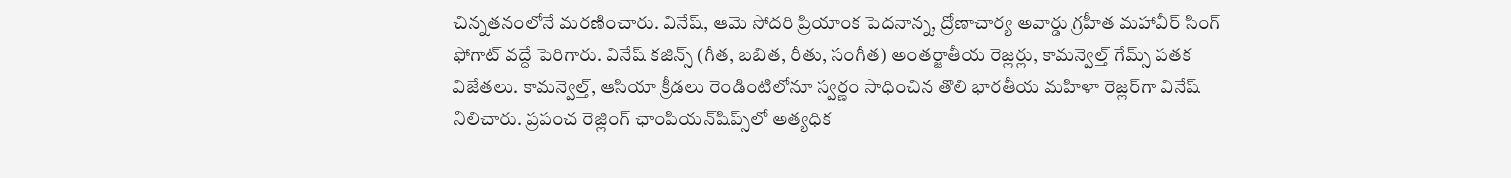చిన్నతనంలోనే మరణించారు. వినేష్‌, ఆమె సోదరి ప్రియాంక పెదనాన్న, ద్రోణాచార్య అవార్డు గ్రహీత మహావీర్‌ సింగ్‌ ఫోగాట్‌ వద్దే పెరిగారు. వినేష్‌ కజిన్స్‌ (గీత, బబిత, రీతు, సంగీత) అంతర్జాతీయ రెజ్లర్లు, కామన్వెల్త్‌ గేమ్స్‌ పతక విజేతలు. కామన్వెల్త్‌, ఆసియా క్రీడలు రెండింటిలోనూ స్వర్ణం సాధించిన తొలి భారతీయ మహిళా రెజ్లర్‌గా వినేష్‌ నిలిచారు. ప్రపంచ రెజ్లింగ్‌ ఛాంపియన్‌షిప్స్‌లో అత్యధిక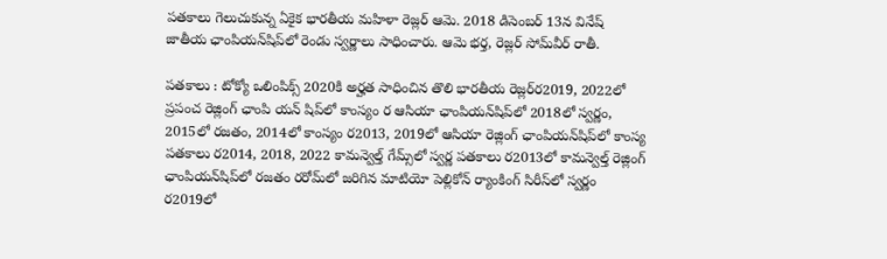పతకాలు గెలుచుకున్న ఏకైక భారతీయ మహిళా రెజ్లర్‌ ఆమె. 2018 డిసెంబర్‌ 13న వినేష్‌ జాతీయ ఛాంపియన్‌షిప్‌లో రెండు స్వర్ణాలు సాధించారు. ఆమె భర్త, రెజ్లర్‌ సోమ్‌వీర్‌ రాతీ.

పతకాలు : టోక్యో ఒలింపిక్స్‌ 2020కి అర్హత సాధించిన తొలి భారతీయ రెజ్లర్‌ర2019, 2022లో ప్రపంచ రెజ్లింగ్‌ ఛాంపి యన్‌ షిప్‌లో కాంస్యం ర ఆసియా ఛాంపియన్‌షిప్‌లో 2018లో స్వర్ణం, 2015లో రజతం, 2014లో కాంస్యం ర2013, 2019లో ఆసియా రెజ్లింగ్‌ ఛాంపియన్‌షిప్‌లో కాంస్య పతకాలు ర2014, 2018, 2022 కామన్వెల్త్‌ గేమ్స్‌లో స్వర్ణ పతకాలు ర2013లో కామన్వెల్త్‌ రెజ్లింగ్‌ ఛాంపియన్‌షిప్‌లో రజతం రరోమ్‌లో జరిగిన మాటియో పెల్లికోన్‌ ర్యాంకింగ్‌ సిరీస్‌లో స్వర్ణం ర2019లో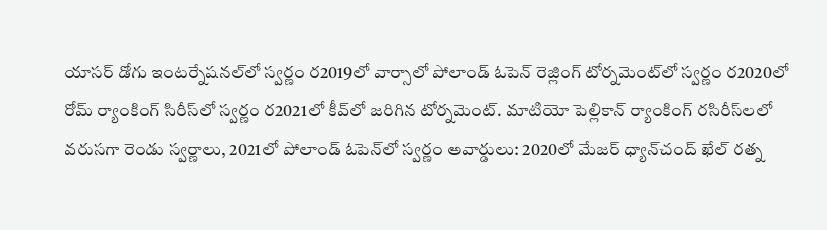యాసర్‌ డోగు ఇంటర్నేషనల్‌లో స్వర్ణం ర2019లో వార్సాలో పోలాండ్‌ ఓపెన్‌ రెజ్లింగ్‌ టోర్నమెంట్‌లో స్వర్ణం ర2020లో రోమ్‌ ర్యాంకింగ్‌ సిరీస్‌లో స్వర్ణం ర2021లో కీవ్‌లో జరిగిన టోర్నమెంట్‌. మాటియో పెల్లికాన్‌ ర్యాంకింగ్‌ రసిరీస్‌లలో వరుసగా రెండు స్వర్ణాలు, 2021లో పోలాండ్‌ ఓపెన్‌లో స్వర్ణం అవార్డులు: 2020లో మేజర్‌ ధ్యాన్‌చంద్‌ ఖేల్‌ రత్న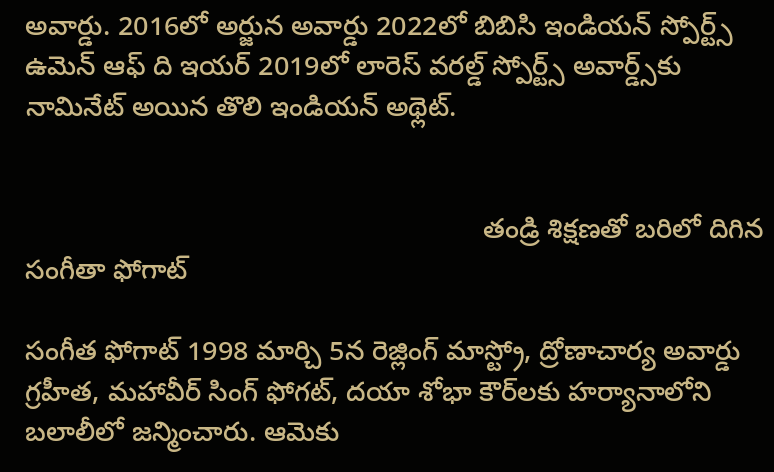అవార్డు. 2016లో అర్జున అవార్డు 2022లో బిబిసి ఇండియన్‌ స్పోర్ట్స్‌ ఉమెన్‌ ఆఫ్‌ ది ఇయర్‌ 2019లో లారెస్‌ వరల్డ్‌ స్పోర్ట్స్‌ అవార్డ్స్‌కు నామినేట్‌ అయిన తొలి ఇండియన్‌ అథ్లెట్‌.


                                                            తండ్రి శిక్షణతో బరిలో దిగిన సంగీతా ఫోగాట్‌

సంగీత ఫోగాట్‌ 1998 మార్చి 5న రెజ్లింగ్‌ మాస్ట్రో, ద్రోణాచార్య అవార్డు గ్రహీత, మహావీర్‌ సింగ్‌ ఫోగట్‌, దయా శోభా కౌర్‌లకు హర్యానాలోని బలాలీలో జన్మించారు. ఆమెకు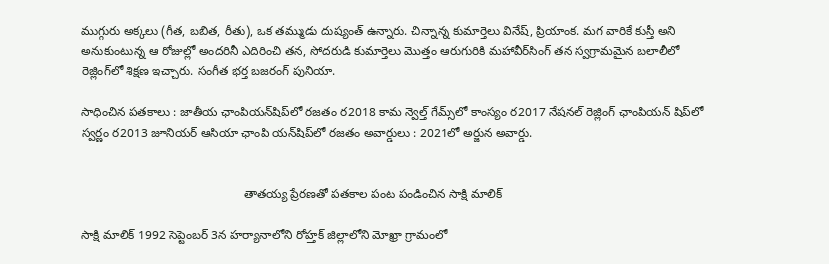ముగ్గురు అక్కలు (గీత, బబిత, రీతు), ఒక తమ్ముడు దుష్యంత్‌ ఉన్నారు. చిన్నాన్న కుమార్తెలు వినేష్‌, ప్రియాంక. మగ వారికే కుస్తీ అని అనుకుంటున్న ఆ రోజుల్లో అందరినీ ఎదిరించి తన, సోదరుడి కుమార్తెలు మొత్తం ఆరుగురికి మహావీర్‌సింగ్‌ తన స్వగ్రామమైన బలాలీలో రెజ్లింగ్‌లో శిక్షణ ఇచ్చారు. సంగీత భర్త బజరంగ్‌ పునియా.

సాధించిన పతకాలు : జాతీయ ఛాంపియన్‌షిప్‌లో రజతం ర2018 కామ న్వెల్త్‌ గేమ్స్‌లో కాంస్యం ర2017 నేషనల్‌ రెజ్లింగ్‌ ఛాంపియన్‌ షిప్‌లో స్వర్ణం ర2013 జూనియర్‌ ఆసియా ఛాంపి యన్‌షిప్‌లో రజతం అవార్డులు : 2021లో అర్జున అవార్డు.


                                                తాతయ్య ప్రేరణతో పతకాల పంట పండించిన సాక్షి మాలిక్‌

సాక్షి మాలిక్‌ 1992 సెప్టెంబర్‌ 3న హర్యానాలోని రోహ్తక్‌ జిల్లాలోని మోఖ్రా గ్రామంలో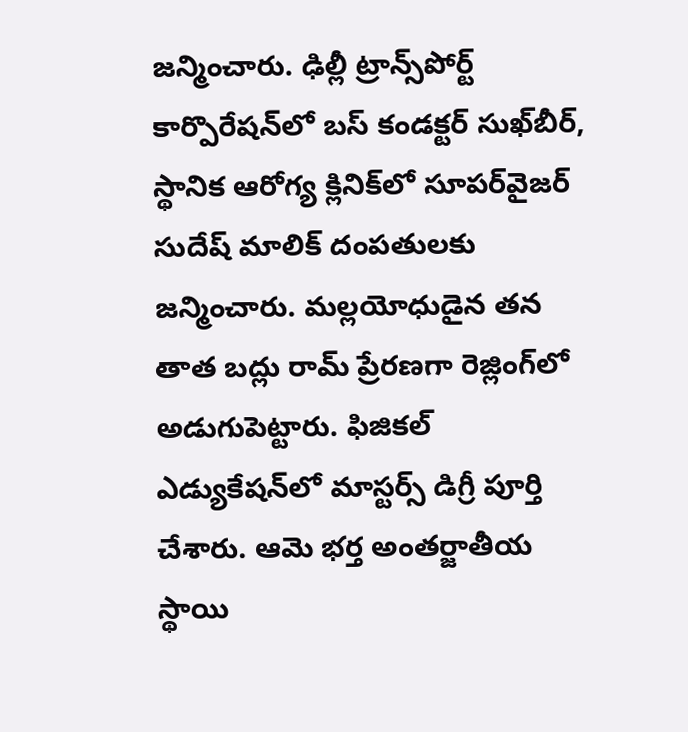జన్మించారు. ఢిల్లీ ట్రాన్స్‌పోర్ట్‌ కార్పొరేషన్‌లో బస్‌ కండక్టర్‌ సుఖ్‌బీర్‌, స్థానిక ఆరోగ్య క్లినిక్‌లో సూపర్‌వైజర్‌ సుదేష్‌ మాలిక్‌ దంపతులకు జన్మించారు. మల్లయోధుడైన తన తాత బద్లు రామ్‌ ప్రేరణగా రెజ్లింగ్‌లో అడుగుపెట్టారు. ఫిజికల్‌ ఎడ్యుకేషన్‌లో మాస్టర్స్‌ డిగ్రీ పూర్తి చేశారు. ఆమె భర్త అంతర్జాతీయ స్థాయి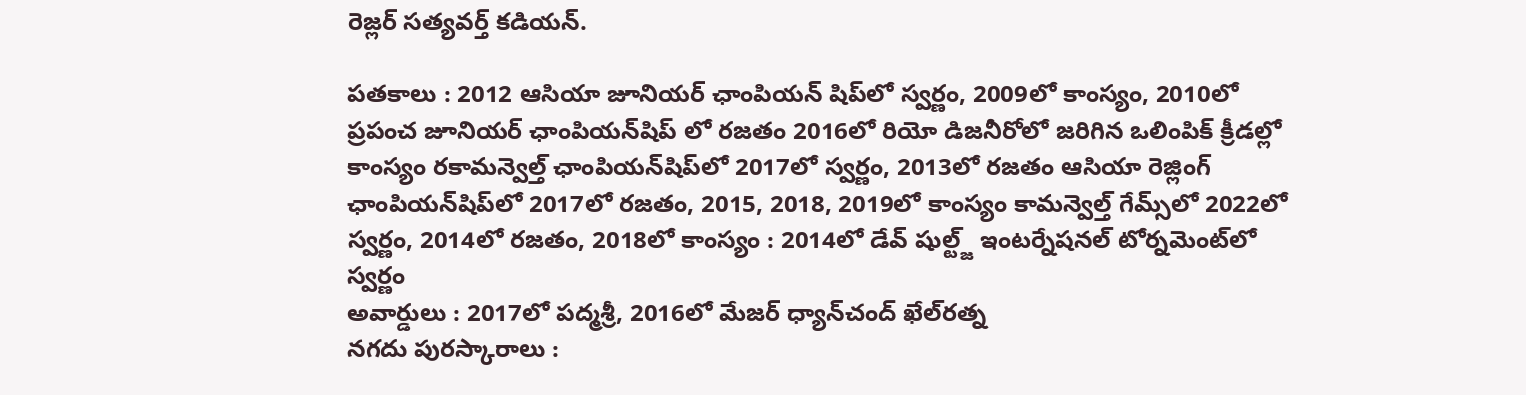రెజ్లర్‌ సత్యవర్త్‌ కడియన్‌.

పతకాలు : 2012 ఆసియా జూనియర్‌ ఛాంపియన్‌ షిప్‌లో స్వర్ణం, 2009లో కాంస్యం, 2010లో ప్రపంచ జూనియర్‌ ఛాంపియన్‌షిప్‌ లో రజతం 2016లో రియో డిజనీరోలో జరిగిన ఒలింపిక్‌ క్రీడల్లో కాంస్యం రకామన్వెల్త్‌ ఛాంపియన్‌షిప్‌లో 2017లో స్వర్ణం, 2013లో రజతం ఆసియా రెజ్లింగ్‌ ఛాంపియన్‌షిప్‌లో 2017లో రజతం, 2015, 2018, 2019లో కాంస్యం కామన్వెల్త్‌ గేమ్స్‌లో 2022లో స్వర్ణం, 2014లో రజతం, 2018లో కాంస్యం : 2014లో డేవ్‌ షుల్ట్జ్‌ ఇంటర్నేషనల్‌ టోర్నమెంట్‌లో స్వర్ణం
అవార్డులు : 2017లో పద్మశ్రీ, 2016లో మేజర్‌ ధ్యాన్‌చంద్‌ ఖేల్‌రత్న
నగదు పురస్కారాలు :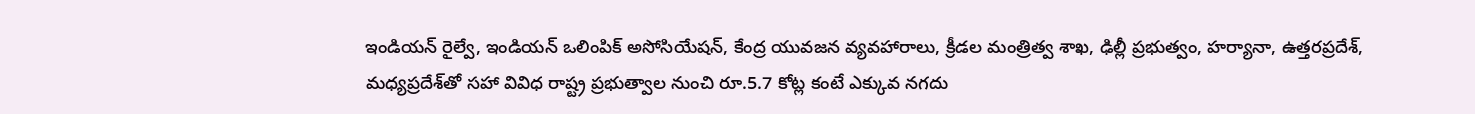ఇండియన్‌ రైల్వే, ఇండియన్‌ ఒలింపిక్‌ అసోసియేషన్‌, కేంద్ర యువజన వ్యవహారాలు, క్రీడల మంత్రిత్వ శాఖ, ఢిల్లీ ప్రభుత్వం, హర్యానా, ఉత్తరప్రదేశ్‌, మధ్యప్రదేశ్‌తో సహా వివిధ రాష్ట్ర ప్రభుత్వాల నుంచి రూ.5.7 కోట్ల కంటే ఎక్కువ నగదు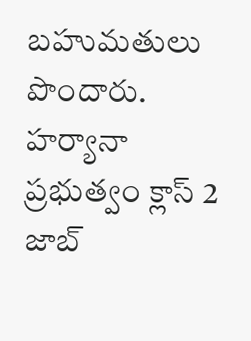బహుమతులు పొందారు. హర్యానా ప్రభుత్వం క్లాస్‌ 2 జాబ్‌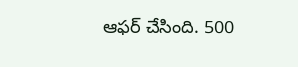ఆఫర్‌ చేసింది. 500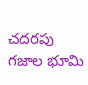చదరపు గజాల భూమి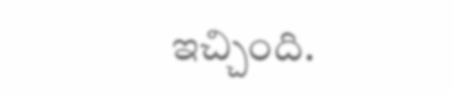ఇచ్చింది.